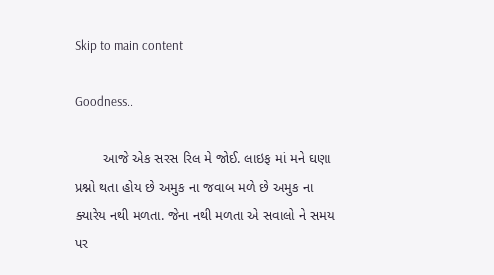Skip to main content

Goodness..

       આજે એક સરસ રિલ મે જોઈ. લાઇફ માં મને ઘણા પ્રશ્નો થતા હોય છે અમુક ના જવાબ મળે છે અમુક ના ક્યારેય નથી મળતા. જેના નથી મળતા એ સવાલો ને સમય પર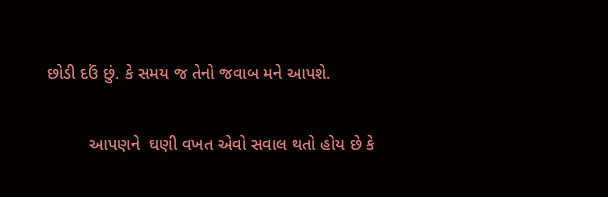છોડી દઉં છું. કે સમય જ તેનો જવાબ મને આપશે.

         આપણને  ઘણી વખત એવો સવાલ થતો હોય છે કે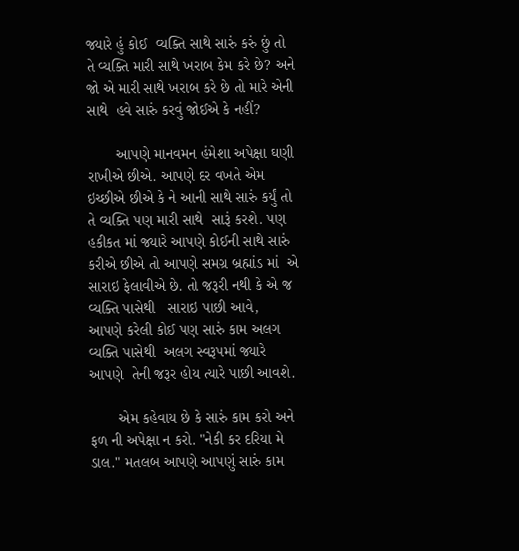જ્યારે હું કોઈ  વ્યક્તિ સાથે સારું કરું છું તો તે વ્યક્તિ મારી સાથે ખરાબ કેમ કરે છે? અને જો એ મારી સાથે ખરાબ કરે છે તો મારે એની સાથે  હવે સારું કરવું જોઈએ કે નહીં?

       આપણે માનવમન હંમેશા અપેક્ષા ઘણી રાખીએ છીએ. આપણે દર વખતે એમ ઇચ્છીએ છીએ કે ને આની સાથે સારું કર્યું તો તે વ્યક્તિ પણ મારી સાથે  સારૂં કરશે. પણ હકીકત માં જ્યારે આપણે કોઈની સાથે સારું કરીએ છીએ તો આપણે સમગ્ર બ્રહ્માંડ માં  એ  સારાઇ ફેલાવીએ છે. તો જરૂરી નથી કે એ જ વ્યક્તિ પાસેથી   સારાઇ પાછી આવે,  આપણે કરેલી કોઈ પણ સારું કામ અલગ વ્યક્તિ પાસેથી  અલગ સ્વરૂપમાં જ્યારે  આપણે  તેની જરૂર હોય ત્યારે પાછી આવશે.

       એમ કહેવાય છે કે સારું કામ કરો અને ફળ ની અપેક્ષા ન કરો. "નેકી કર દરિયા મે ડાલ." મતલબ આપણે આપણું સારું કામ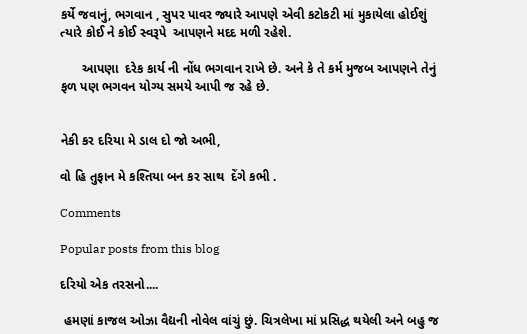કર્યે જવાનું, ભગવાન , સુપર પાવર જ્યારે આપણે એવી કટોકટી માં મુકાયેલા હોઈશું ત્યારે કોઈ ને કોઈ સ્વરૂપે  આપણને મદદ મળી રહેશે.

      આપણા  દરેક કાર્ય ની નોંધ ભગવાન રાખે છે. અને કે તે કર્મ મુજબ આપણને તેનું ફળ પણ ભગવન યોગ્ય સમયે આપી જ રહે છે.


નેકી કર દરિયા મે ડાલ દો જો અભી,

વો હિ તુફાન મે કશ્તિયા બન કર સાથ  દેંગે કભી .

Comments

Popular posts from this blog

દરિયો એક તરસનો....

 હમણાં કાજલ ઓઝા વૈદ્યની નોવેલ વાંચું છું. ચિત્રલેખા માં પ્રસિદ્ધ થયેલી અને બહુ જ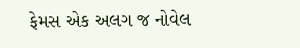ફેમસ એક અલગ જ નોવેલ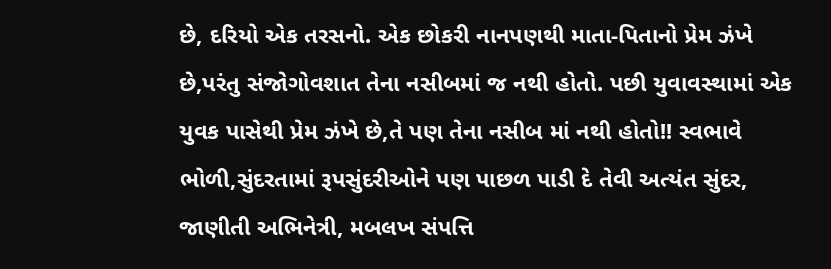છે, દરિયો એક તરસનો. એક છોકરી નાનપણથી માતા-પિતાનો પ્રેમ ઝંખે છે,પરંતુ સંજોગોવશાત તેના નસીબમાં જ નથી હોતો. પછી યુવાવસ્થામાં એક યુવક પાસેથી પ્રેમ ઝંખે છે,તે પણ તેના નસીબ માં નથી હોતો!! સ્વભાવે ભોળી,સુંદરતામાં રૂપસુંદરીઓને પણ પાછળ પાડી દે તેવી અત્યંત સુંદર, જાણીતી અભિનેત્રી, મબલખ સંપત્તિ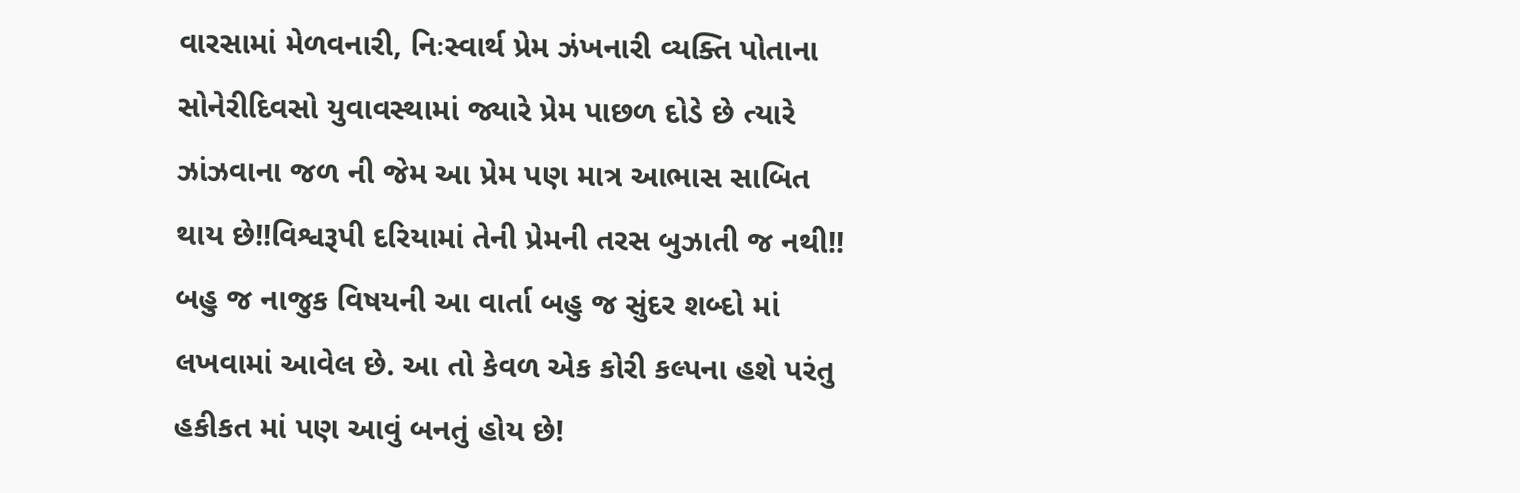વારસામાં મેળવનારી, નિઃસ્વાર્થ પ્રેમ ઝંખનારી વ્યક્તિ પોતાના સોનેરીદિવસો યુવાવસ્થામાં જ્યારે પ્રેમ પાછળ દોડે છે ત્યારે ઝાંઝવાના જળ ની જેમ આ પ્રેમ પણ માત્ર આભાસ સાબિત થાય છે!!વિશ્વરૂપી દરિયામાં તેની પ્રેમની તરસ બુઝાતી જ નથી!! બહુ જ નાજુક વિષયની આ વાર્તા બહુ જ સુંદર શબ્દો માં લખવામાં આવેલ છે. આ તો કેવળ એક કોરી કલ્પના હશે પરંતુ હકીકત માં પણ આવું બનતું હોય છે!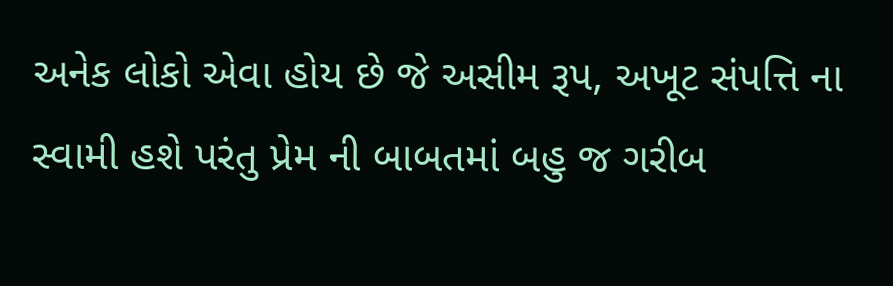અનેક લોકો એવા હોય છે જે અસીમ રૂપ, અખૂટ સંપત્તિ ના સ્વામી હશે પરંતુ પ્રેમ ની બાબતમાં બહુ જ ગરીબ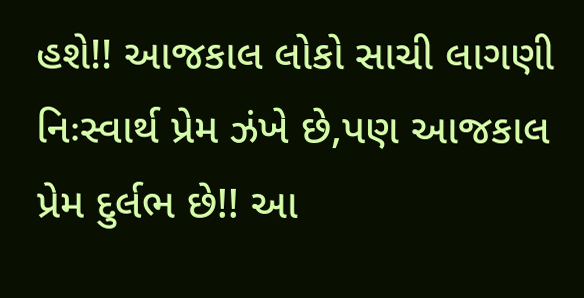હશે!! આજકાલ લોકો સાચી લાગણી નિઃસ્વાર્થ પ્રેમ ઝંખે છે,પણ આજકાલ પ્રેમ દુર્લભ છે!! આ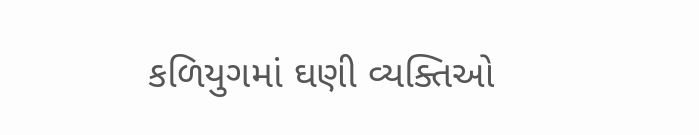કળિયુગમાં ઘણી વ્યક્તિઓ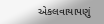એકલવાયાપણું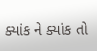ક્યાંક ને ક્યાંક તો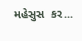મહેસુસ  કર...